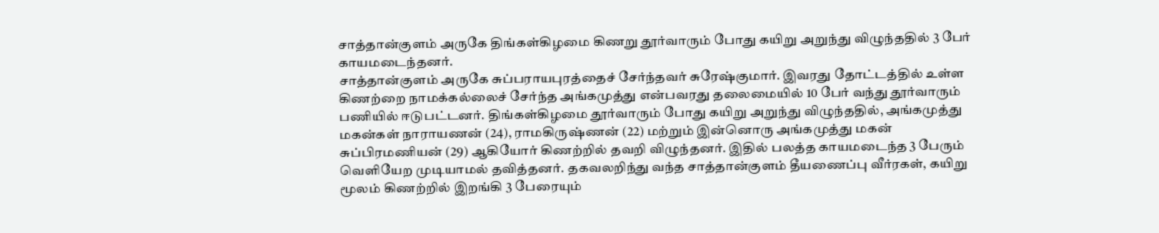சாத்தான்குளம் அருகே திங்கள்கிழமை கிணறு தூர்வாரும் போது கயிறு அறுந்து விழுந்ததில் 3 பேர் காயமடைந்தனர்.
சாத்தான்குளம் அருகே சுப்பராயபுரத்தைச் சேர்ந்தவர் சுரேஷ்குமார். இவரது தோட்டத்தில் உள்ள கிணற்றை நாமக்கல்லைச் சேர்ந்த அங்கமுத்து என்பவரது தலைமையில் 10 பேர் வந்து தூர்வாரும் பணியில் ஈடுபட்டனர். திங்கள்கிழமை தூர்வாரும் போது கயிறு அறுந்து விழுந்ததில், அங்கமுத்து மகன்கள் நாராயணன் (24), ராமகிருஷ்ணன் (22) மற்றும் இன்னொரு அங்கமுத்து மகன் சுப்பிரமணியன் (29) ஆகியோர் கிணற்றில் தவறி விழுந்தனர். இதில் பலத்த காயமடைந்த 3 பேரும் வெளியேற முடியாமல் தவித்தனர். தகவலறிந்து வந்த சாத்தான்குளம் தீயணைப்பு வீர்ரகள், கயிறு மூலம் கிணற்றில் இறங்கி 3 பேரையும்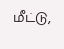மீட்டு,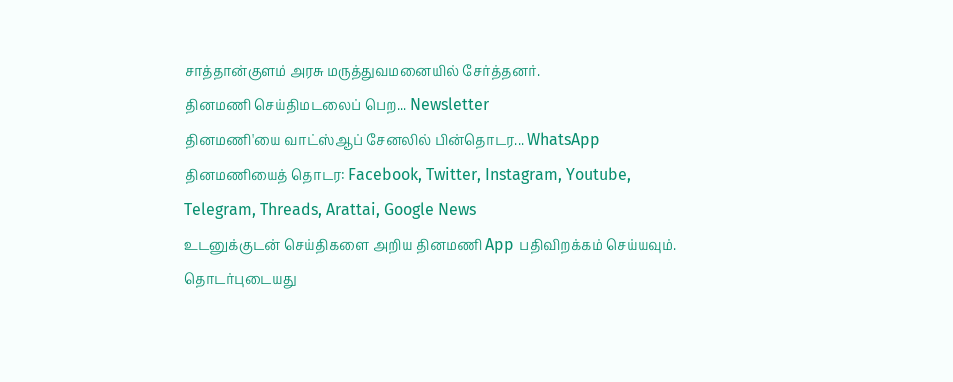சாத்தான்குளம் அரசு மருத்துவமனையில் சேர்த்தனர்.
தினமணி செய்திமடலைப் பெற... Newsletter
தினமணி'யை வாட்ஸ்ஆப் சேனலில் பின்தொடர... WhatsApp
தினமணியைத் தொடர: Facebook, Twitter, Instagram, Youtube, Telegram, Threads, Arattai, Google News
உடனுக்குடன் செய்திகளை அறிய தினமணி App பதிவிறக்கம் செய்யவும்.
தொடர்புடையது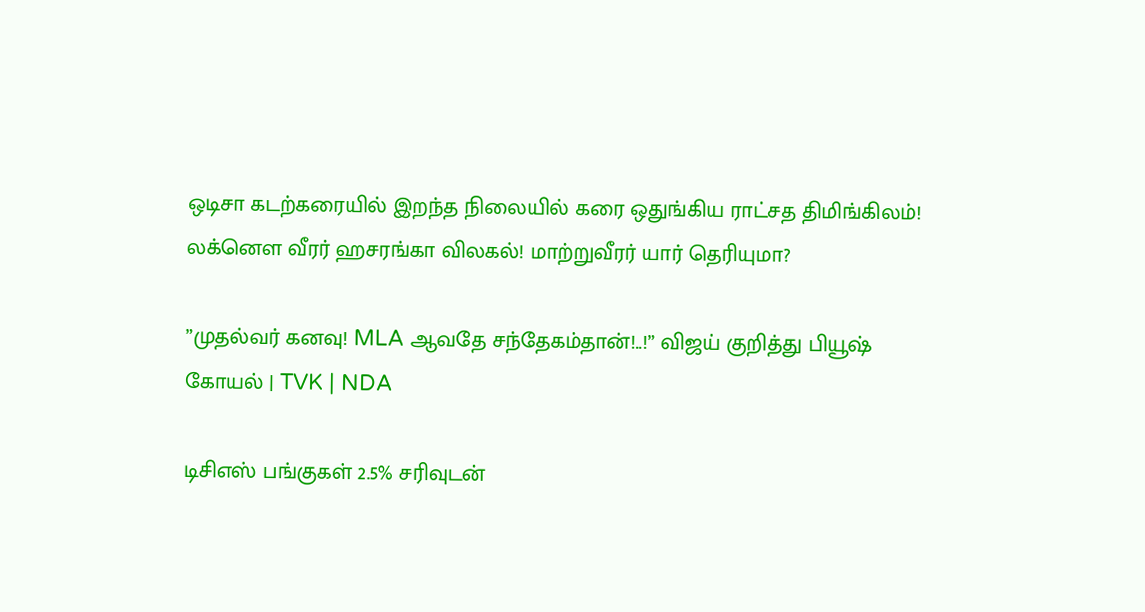ஒடிசா கடற்கரையில் இறந்த நிலையில் கரை ஒதுங்கிய ராட்சத திமிங்கிலம்!
லக்னௌ வீரர் ஹசரங்கா விலகல்! மாற்றுவீரர் யார் தெரியுமா?

”முதல்வர் கனவு! MLA ஆவதே சந்தேகம்தான்!..!” விஜய் குறித்து பியூஷ் கோயல் | TVK | NDA

டிசிஎஸ் பங்குகள் 2.5% சரிவுடன்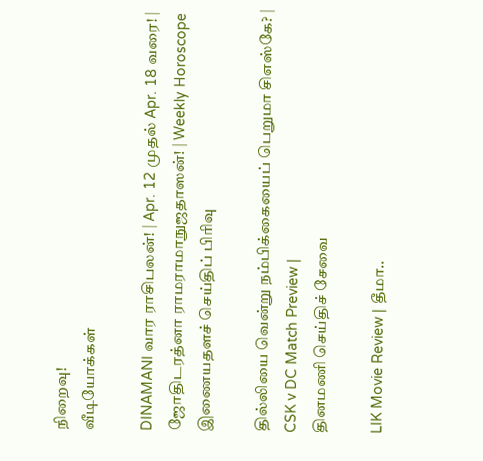நிறைவு!
வீடியோக்கள்

DINAMANI வார ராசிபலன்! | Apr. 12 முதல் Apr. 18 வரை! | ஜோதிடரத்னா ராமராமாநுஜதாஸன்! | Weekly Horoscope
இணையதளச் செய்திப் பிரிவு

தில்லியை வென்று நம்பிக்கையைப் பெறுமா சிஎஸ்கே? | CSK v DC Match Preview |
தினமணி செய்திச் சேவை

LIK Movie Review | தீமா..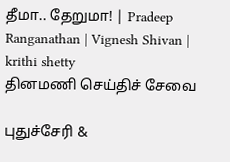தீமா.. தேறுமா! | Pradeep Ranganathan | Vignesh Shivan | krithi shetty
தினமணி செய்திச் சேவை

புதுச்சேரி &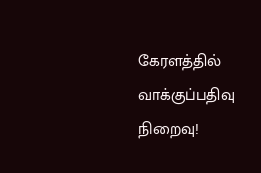கேரளத்தில் வாக்குப்பதிவு நிறைவு!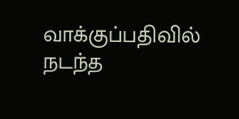வாக்குப்பதிவில் நடந்த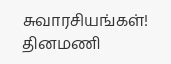சுவாரசியங்கள்!
தினமணி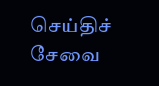செய்திச் சேவை